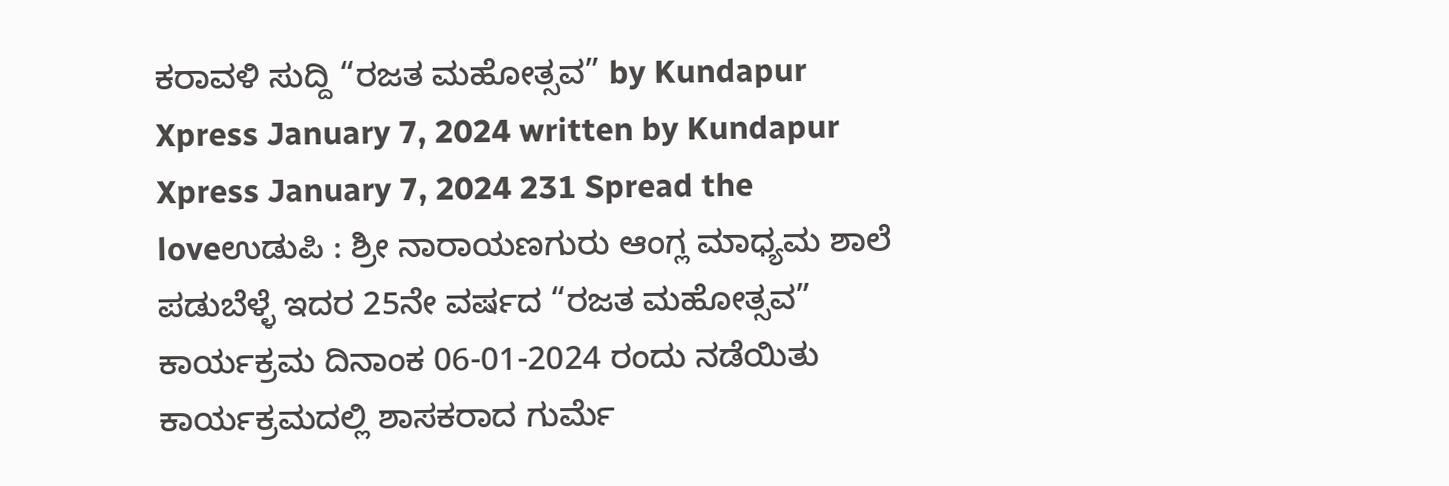ಕರಾವಳಿ ಸುದ್ದಿ “ರಜತ ಮಹೋತ್ಸವ” by Kundapur Xpress January 7, 2024 written by Kundapur Xpress January 7, 2024 231 Spread the loveಉಡುಪಿ : ಶ್ರೀ ನಾರಾಯಣಗುರು ಆಂಗ್ಲ ಮಾಧ್ಯಮ ಶಾಲೆ ಪಡುಬೆಳ್ಳೆ ಇದರ 25ನೇ ವರ್ಷದ “ರಜತ ಮಹೋತ್ಸವ” ಕಾರ್ಯಕ್ರಮ ದಿನಾಂಕ 06-01-2024 ರಂದು ನಡೆಯಿತು ಕಾರ್ಯಕ್ರಮದಲ್ಲಿ ಶಾಸಕರಾದ ಗುರ್ಮೆ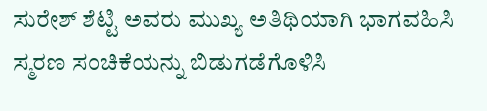ಸುರೇಶ್ ಶೆಟ್ಟಿ ಅವರು ಮುಖ್ಯ ಅತಿಥಿಯಾಗಿ ಭಾಗವಹಿಸಿ ಸ್ಮರಣ ಸಂಚಿಕೆಯನ್ನು ಬಿಡುಗಡೆಗೊಳಿಸಿ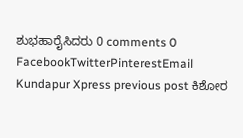ಶುಭಹಾರೈಸಿದರು 0 comments 0 FacebookTwitterPinterestEmail Kundapur Xpress previous post ಕಿಶೋರ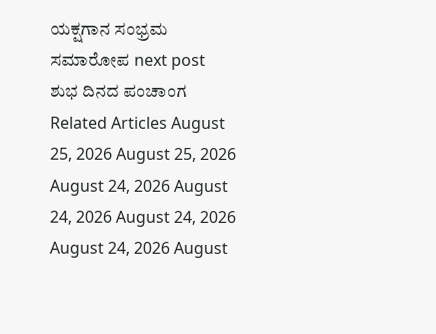ಯಕ್ಷಗಾನ ಸಂಭ್ರಮ ಸಮಾರೋಪ next post ಶುಭ ದಿನದ ಪಂಚಾಂಗ Related Articles August 25, 2026 August 25, 2026 August 24, 2026 August 24, 2026 August 24, 2026 August 24, 2026 August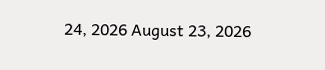24, 2026 August 23, 2026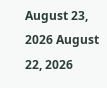August 23, 2026 August 22, 2026